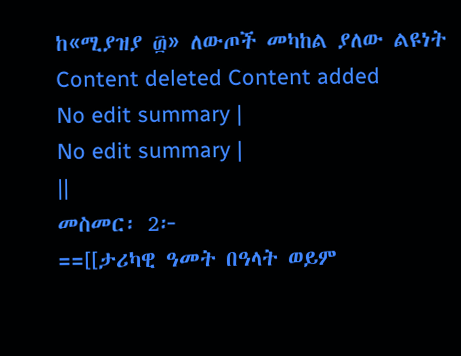ከ«ሚያዝያ ፴» ለውጦች መካከል ያለው ልዩነት
Content deleted Content added
No edit summary |
No edit summary |
||
መስመር፡ 2፦
==[[ታሪካዊ ዓመት በዓላት ወይም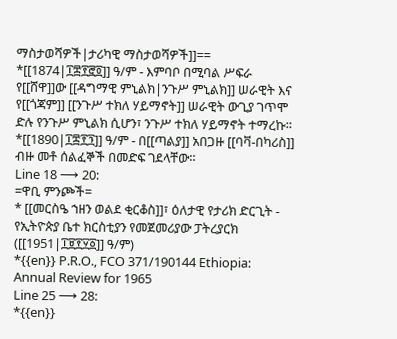ማስታወሻዎች|ታሪካዊ ማስታወሻዎች]]==
*[[1874|፲፰፻፸፬]] ዓ/ም - እምባቦ በሚባል ሥፍራ የ[[ሸዋ]]ው [[ዳግማዊ ምኒልክ|ንጉሥ ምኒልክ]] ሠራዊት እና የ[[ጎጃም]] [[ንጉሥ ተክለ ሃይማኖት]] ሠራዊት ውጊያ ገጥሞ ድሉ የንጉሥ ምኒልክ ሲሆን፣ ንጉሥ ተክለ ሃይማኖት ተማረኩ።
*[[1890|፲፰፻፺]] ዓ/ም - በ[[ጣልያ]] አበጋዙ [[ባቫ-በካሪስ]] ብዙ መቶ ሰልፈኞች በመድፍ ገደላቸው።
Line 18 ⟶ 20:
=ዋቢ ምንጮች=
* [[መርስዔ ኀዘን ወልደ ቂርቆስ]]፣ ዕለታዊ የታሪክ ድርጊት - የኢትዮጵያ ቤተ ክርስቲያን የመጀመሪያው ፓትረያርክ ([[1951|፲፱፻፶፩]] ዓ/ም)
*{{en}} P.R.O., FCO 371/190144 Ethiopia: Annual Review for 1965
Line 25 ⟶ 28:
*{{en}}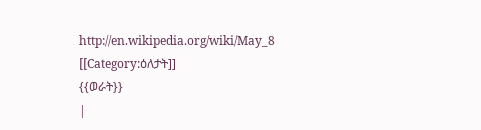http://en.wikipedia.org/wiki/May_8
[[Category:ዕለታት]]
{{ወራት}}
|